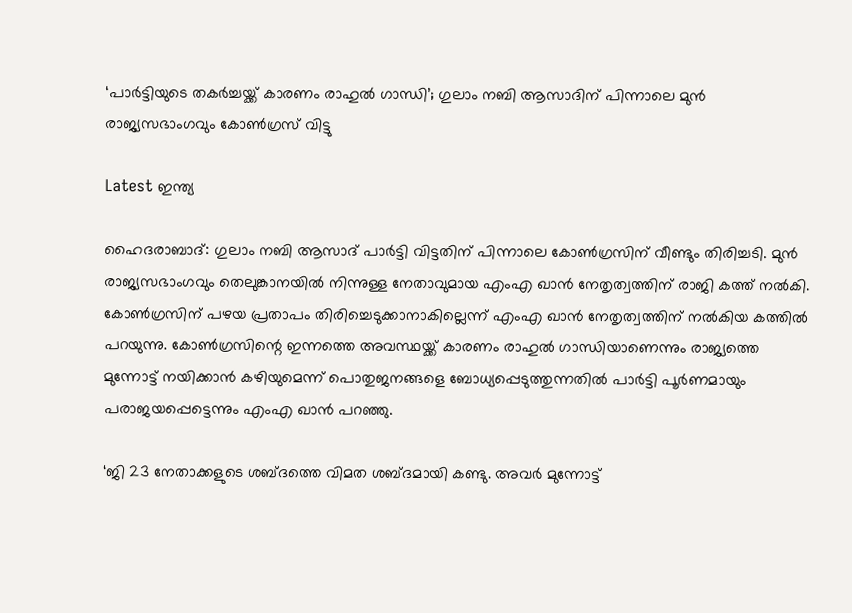‘പാര്‍ട്ടിയുടെ തകര്‍ച്ചയ്ക്ക് കാരണം രാഹുല്‍ ഗാന്ധി’; ഗുലാം നബി ആസാദിന് പിന്നാലെ മുന്‍ രാജ്യസഭാംഗവും കോണ്‍ഗ്രസ് വിട്ടു

Latest ഇന്ത്യ

ഹൈദരാബാദ്: ഗുലാം നബി ആസാദ് പാര്‍ട്ടി വിട്ടതിന് പിന്നാലെ കോണ്‍ഗ്രസിന് വീണ്ടും തിരിച്ചടി. മുന്‍ രാജ്യസഭാംഗവും തെലുങ്കാനയില്‍ നിന്നുള്ള നേതാവുമായ എംഎ ഖാന്‍ നേതൃത്വത്തിന് രാജി കത്ത് നല്‍കി. കോണ്‍ഗ്രസിന് പഴയ പ്രതാപം തിരിച്ചെടുക്കാനാകില്ലെന്ന് എംഎ ഖാന്‍ നേതൃത്വത്തിന് നല്‍കിയ കത്തില്‍ പറയുന്നു. കോണ്‍ഗ്രസിന്റെ ഇന്നത്തെ അവസ്ഥയ്ക്ക് കാരണം രാഹുല്‍ ഗാന്ധിയാണെന്നും രാജ്യത്തെ മുന്നോട്ട് നയിക്കാന്‍ കഴിയുമെന്ന് പൊതുജനങ്ങളെ ബോധ്യപ്പെടുത്തുന്നതില്‍ പാര്‍ട്ടി പൂര്‍ണമായും പരാജയപ്പെട്ടെന്നും എംഎ ഖാൻ പറഞ്ഞു.

‘ജി 23 നേതാക്കളുടെ ശബ്ദത്തെ വിമത ശബ്ദമായി കണ്ടു. അവര്‍ മുന്നോട്ട്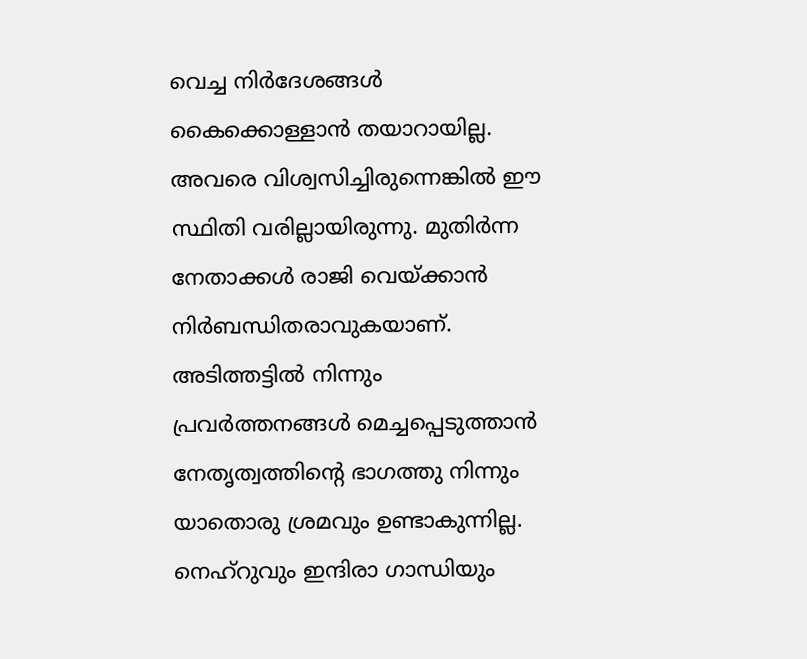വെച്ച നിര്‍ദേശങ്ങള്‍ കൈക്കൊള്ളാന്‍ തയാറായില്ല. അവരെ വിശ്വസിച്ചിരുന്നെങ്കില്‍ ഈ സ്ഥിതി വരില്ലായിരുന്നു. മുതിര്‍ന്ന നേതാക്കള്‍ രാജി വെയ്ക്കാന്‍ നിര്‍ബന്ധിതരാവുകയാണ്. അടിത്തട്ടില്‍ നിന്നും പ്രവര്‍ത്തനങ്ങള്‍ മെച്ചപ്പെടുത്താന്‍ നേതൃത്വത്തിന്റെ ഭാഗത്തു നിന്നും യാതൊരു ശ്രമവും ഉണ്ടാകുന്നില്ല. നെഹ്‌റുവും ഇന്ദിരാ ഗാന്ധിയും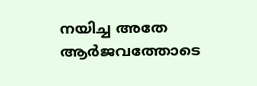നയിച്ച അതേ ആര്‍ജവത്തോടെ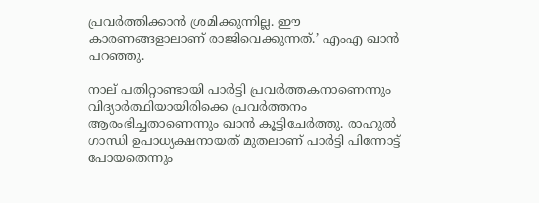പ്രവര്‍ത്തിക്കാന്‍ ശ്രമിക്കുന്നില്ല. ഈ കാരണങ്ങളാലാണ് രാജിവെക്കുന്നത്.’ എംഎ ഖാന്‍ പറഞ്ഞു.

നാല് പതിറ്റാണ്ടായി പാര്‍ട്ടി പ്രവര്‍ത്തകനാണെന്നും വിദ്യാര്‍ത്ഥിയായിരിക്കെ പ്രവര്‍ത്തനം ആരംഭിച്ചതാണെന്നും ഖാന്‍ കൂട്ടിചേര്‍ത്തു. രാഹുല്‍ ഗാന്ധി ഉപാധ്യക്ഷനായത് മുതലാണ് പാര്‍ട്ടി പിന്നോട്ട് പോയതെന്നും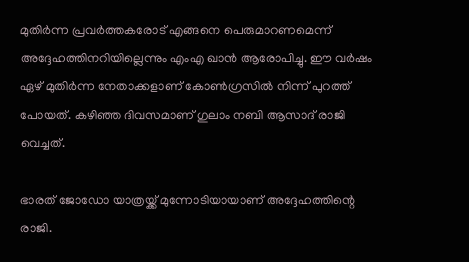മുതിര്‍ന്ന പ്രവര്‍ത്തകരോട് എങ്ങനെ പെരുമാറണമെന്ന് അദ്ദേഹത്തിനറിയില്ലെന്നും എംഎ ഖാന്‍ ആരോപിച്ചു. ഈ വര്‍ഷം ഏഴ് മുതിര്‍ന്ന നേതാക്കളാണ് കോണ്‍ഗ്രസില്‍ നിന്ന് പുറത്ത് പോയത്. കഴിഞ്ഞ ദിവസമാണ് ഗുലാം നബി ആസാദ് രാജി വെച്ചത്.

ഭാരത് ജോഡോ യാത്രയ്ക്ക് മുന്നോടിയായാണ് അദ്ദേഹത്തിന്റെ രാജി.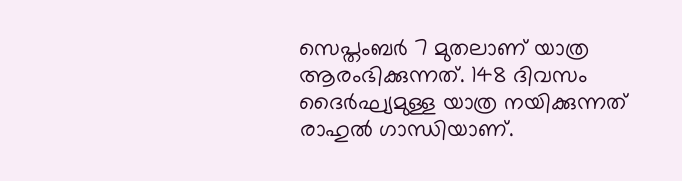സെപ്തംബര്‍ 7 മുതലാണ് യാത്ര ആരംഭിക്കുന്നത്. 148 ദിവസം ദൈര്‍ഘ്യമുള്ള യാത്ര നയിക്കുന്നത് രാഹുല്‍ ഗാന്ധിയാണ്.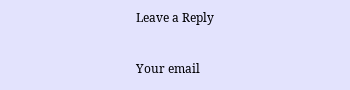Leave a Reply

Your email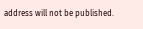address will not be published.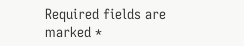Required fields are marked *